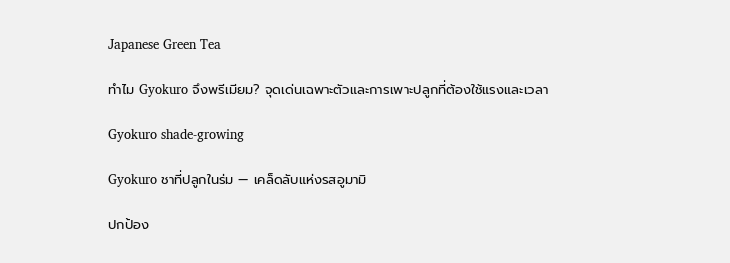Japanese Green Tea

ทำไม Gyokuro จึงพรีเมียม? จุดเด่นเฉพาะตัวและการเพาะปลูกที่ต้องใช้แรงและเวลา

Gyokuro shade-growing

Gyokuro ชาที่ปลูกในร่ม — เคล็ดลับแห่งรสอูมามิ

ปกป้อง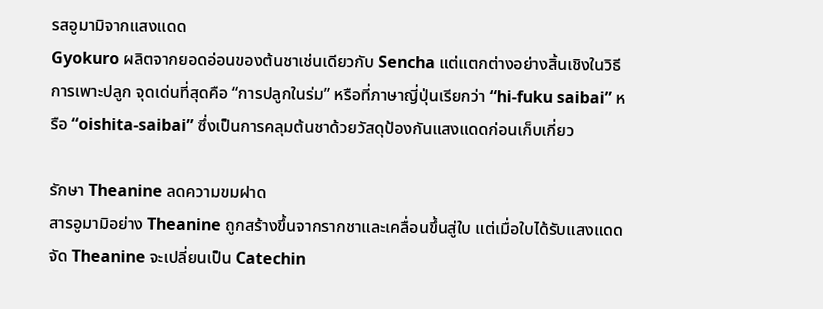รสอูมามิจากแสงแดด
Gyokuro ผลิตจากยอดอ่อนของต้นชาเช่นเดียวกับ Sencha แต่แตกต่างอย่างสิ้นเชิงในวิธีการเพาะปลูก จุดเด่นที่สุดคือ “การปลูกในร่ม” หรือที่ภาษาญี่ปุ่นเรียกว่า “hi-fuku saibai” หรือ “oishita-saibai” ซึ่งเป็นการคลุมต้นชาด้วยวัสดุป้องกันแสงแดดก่อนเก็บเกี่ยว

รักษา Theanine ลดความขมฝาด
สารอูมามิอย่าง Theanine ถูกสร้างขึ้นจากรากชาและเคลื่อนขึ้นสู่ใบ แต่เมื่อใบได้รับแสงแดดจัด Theanine จะเปลี่ยนเป็น Catechin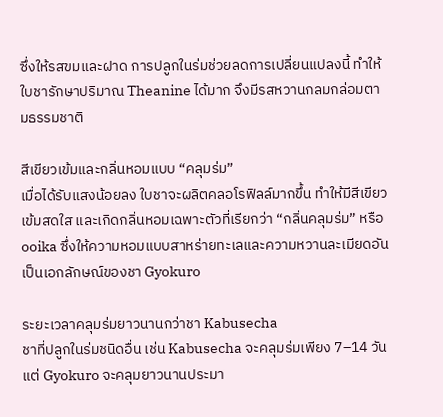ซึ่งให้รสขมและฝาด การปลูกในร่มช่วยลดการเปลี่ยนแปลงนี้ ทำให้ใบชารักษาปริมาณ Theanine ได้มาก จึงมีรสหวานกลมกล่อมตามธรรมชาติ

สีเขียวเข้มและกลิ่นหอมแบบ “คลุมร่ม”
เมื่อได้รับแสงน้อยลง ใบชาจะผลิตคลอโรฟิลล์มากขึ้น ทำให้มีสีเขียวเข้มสดใส และเกิดกลิ่นหอมเฉพาะตัวที่เรียกว่า “กลิ่นคลุมร่ม” หรือ ooika ซึ่งให้ความหอมแบบสาหร่ายทะเลและความหวานละเมียดอันเป็นเอกลักษณ์ของชา Gyokuro

ระยะเวลาคลุมร่มยาวนานกว่าชา Kabusecha
ชาที่ปลูกในร่มชนิดอื่น เช่น Kabusecha จะคลุมร่มเพียง 7–14 วัน แต่ Gyokuro จะคลุมยาวนานประมา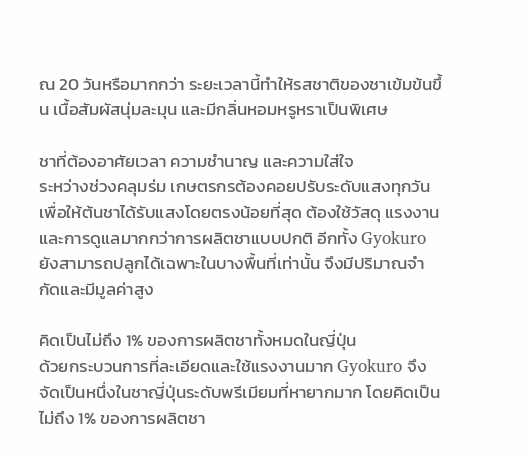ณ 20 วันหรือมากกว่า ระยะเวลานี้ทำให้รสชาติของชาเข้มข้นขึ้น เนื้อสัมผัสนุ่มละมุน และมีกลิ่นหอมหรูหราเป็นพิเศษ

ชาที่ต้องอาศัยเวลา ความชำนาญ และความใส่ใจ
ระหว่างช่วงคลุมร่ม เกษตรกรต้องคอยปรับระดับแสงทุกวันเพื่อให้ต้นชาได้รับแสงโดยตรงน้อยที่สุด ต้องใช้วัสดุ แรงงาน และการดูแลมากกว่าการผลิตชาแบบปกติ อีกทั้ง Gyokuro ยังสามารถปลูกได้เฉพาะในบางพื้นที่เท่านั้น จึงมีปริมาณจำกัดและมีมูลค่าสูง

คิดเป็นไม่ถึง 1% ของการผลิตชาทั้งหมดในญี่ปุ่น
ด้วยกระบวนการที่ละเอียดและใช้แรงงานมาก Gyokuro จึงจัดเป็นหนึ่งในชาญี่ปุ่นระดับพรีเมียมที่หายากมาก โดยคิดเป็นไม่ถึง 1% ของการผลิตชา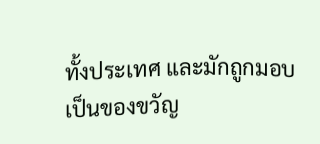ทั้งประเทศ และมักถูกมอบเป็นของขวัญ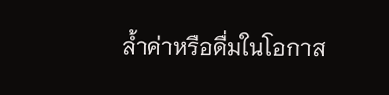ล้ำค่าหรือดื่มในโอกาส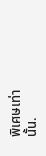พิเศษเท่านั้น.